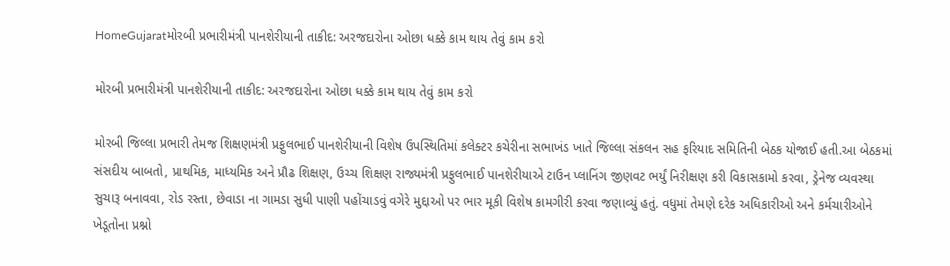HomeGujaratમોરબી પ્રભારીમંત્રી પાનશેરીયાની તાકીદ: અરજદારોના ઓછા ધક્કે કામ થાય તેવું કામ કરો

મોરબી પ્રભારીમંત્રી પાનશેરીયાની તાકીદ: અરજદારોના ઓછા ધક્કે કામ થાય તેવું કામ કરો

મોરબી જિલ્લા પ્રભારી તેમજ શિક્ષણમંત્રી પ્રફુલભાઈ પાનશેરીયાની વિશેષ ઉપસ્થિતિમાં કલેક્ટર કચેરીના સભાખંડ ખાતે જિલ્લા સંકલન સહ ફરિયાદ સમિતિની બેઠક યોજાઈ હતી.આ બેઠકમાં સંસદીય બાબતો, પ્રાથમિક, માધ્યમિક અને પ્રૌઢ શિક્ષણ, ઉચ્ચ શિક્ષણ રાજ્યમંત્રી પ્રફુલભાઈ પાનશેરીયાએ ટાઉન પ્લાનિંગ જીણવટ ભર્યું નિરીક્ષણ કરી વિકાસકામો કરવા, ડ્રેનેજ વ્યવસ્થા સુચારૂ બનાવવા, રોડ રસ્તા, છેવાડા ના ગામડા સુધી પાણી પહોંચાડવું વગેરે મુદ્દાઓ પર ભાર મૂકી વિશેષ કામગીરી કરવા જણાવ્યું હતું. વધુમાં તેમણે દરેક અધિકારીઓ અને કર્મચારીઓને ખેડૂતોના પ્રશ્નો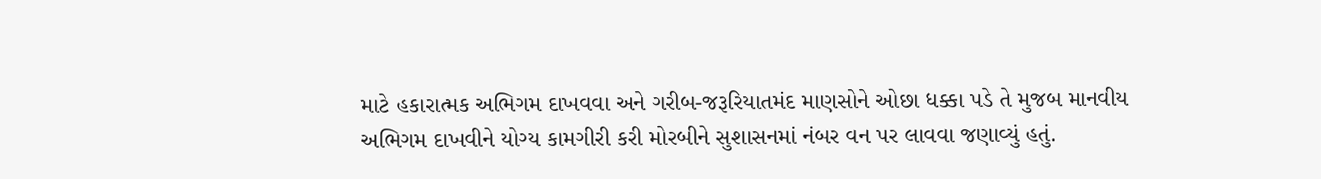માટે હકારાત્મક અભિગમ દાખવવા અને ગરીબ-જરૂરિયાતમંદ માણસોને ઓછા ધક્કા પડે તે મુજબ માનવીય અભિગમ દાખવીને યોગ્ય કામગીરી કરી મોરબીને સુશાસનમાં નંબર વન પર લાવવા જણાવ્યું હતું.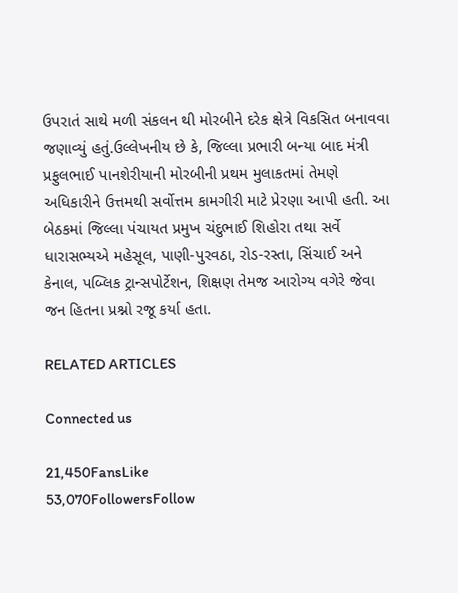ઉપરાતં સાથે મળી સંકલન થી મોરબીને દરેક ક્ષેત્રે વિકસિત બનાવવા જણાવ્યું હતું.ઉલ્લેખનીય છે કે, જિલ્લા પ્રભારી બન્યા બાદ મંત્રી પ્રફુલભાઈ પાનશેરીયાની મોરબીની પ્રથમ મુલાકતમાં તેમણે અધિકારીને ઉત્તમથી સર્વોત્તમ કામગીરી માટે પ્રેરણા આપી હતી. આ બેઠકમાં જિલ્લા પંચાયત પ્રમુખ ચંદુભાઈ શિહોરા તથા સર્વે ધારાસભ્યએ મહેસૂલ, પાણી-પુરવઠા, રોડ-રસ્તા, સિંચાઈ અને કેનાલ, પબ્લિક ટ્રાન્સપોર્ટેશન, શિક્ષણ તેમજ આરોગ્ય વગેરે જેવા જન હિતના પ્રશ્નો રજૂ કર્યા હતા.

RELATED ARTICLES

Connected us

21,450FansLike
53,070FollowersFollow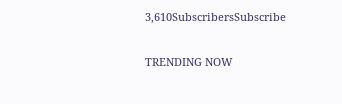3,610SubscribersSubscribe

TRENDING NOW